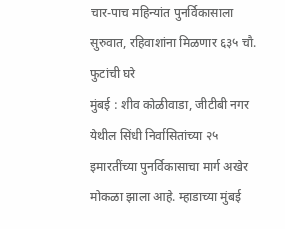चार-पाच महिन्यांत पुनर्विकासाला सुरुवात, रहिवाशांना मिळणार ६३५ चौ. फुटांची घरे
मुंबई : शीव कोळीवाडा, जीटीबी नगर येथील सिंधी निर्वासितांच्या २५ इमारतींच्या पुनर्विकासाचा मार्ग अखेर मोकळा झाला आहे. म्हाडाच्या मुंबई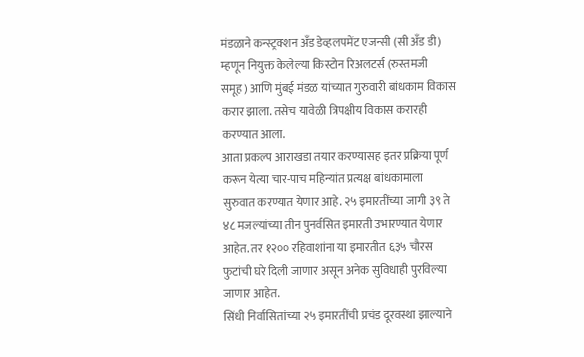मंडळाने कन्स्ट्रक्शन अँड डेव्हलपमेंट एजन्सी (सी अँड डी) म्हणून नियुक्त केलेल्या किस्टोन रिअलटर्स (रुस्तमजी समूह) आणि मुंबई मंडळ यांच्यात गुरुवारी बांधकाम विकास करार झाला. तसेच यावेळी त्रिपक्षीय विकास करारही करण्यात आला.
आता प्रकल्प आराखडा तयार करण्यासह इतर प्रक्रिया पूर्ण करून येत्या चार-पाच महिन्यांत प्रत्यक्ष बांधकामाला सुरुवात करण्यात येणार आहे. २५ इमारतींच्या जागी ३९ ते ४८ मजल्यांच्या तीन पुनर्वसित इमारती उभारण्यात येणार आहेत. तर १२०० रहिवाशांना या इमारतीत ६३५ चौरस फुटांची घरे दिली जाणार असून अनेक सुविधाही पुरविल्या जाणार आहेत.
सिंधी निर्वासितांच्या २५ इमारतींची प्रचंड दूरवस्था झाल्याने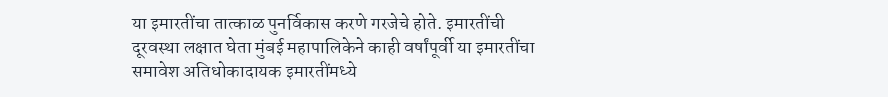या इमारतींचा तात्काळ पुनर्विकास करणे गरजेचे होते. इमारतींची दूरवस्था लक्षात घेता मुंबई महापालिकेने काही वर्षांपूर्वी या इमारतींचा समावेश अतिधोकादायक इमारतींमध्ये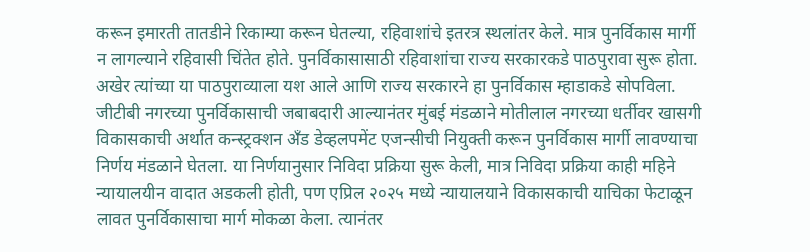करून इमारती तातडीने रिकाम्या करून घेतल्या, रहिवाशांचे इतरत्र स्थलांतर केले. मात्र पुनर्विकास मार्गी न लागल्याने रहिवासी चिंतेत होते. पुनर्विकासासाठी रहिवाशांचा राज्य सरकारकडे पाठपुरावा सुरू होता. अखेर त्यांच्या या पाठपुराव्याला यश आले आणि राज्य सरकारने हा पुनर्विकास म्हाडाकडे सोपविला.
जीटीबी नगरच्या पुनर्विकासाची जबाबदारी आल्यानंतर मुंबई मंडळाने मोतीलाल नगरच्या धर्तीवर खासगी विकासकाची अर्थात कन्स्ट्रक्शन अँड डेव्हलपमेंट एजन्सीची नियुक्ती करून पुनर्विकास मार्गी लावण्याचा निर्णय मंडळाने घेतला. या निर्णयानुसार निविदा प्रक्रिया सुरू केली, मात्र निविदा प्रक्रिया काही महिने न्यायालयीन वादात अडकली होती, पण एप्रिल २०२५ मध्ये न्यायालयाने विकासकाची याचिका फेटाळून लावत पुनर्विकासाचा मार्ग मोकळा केला. त्यानंतर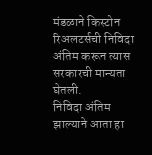मंडळाने किस्टोन रिअलटर्सची निविदा अंतिम करून त्यास सरकारची मान्यता घेतली.
निविदा अंतिम झाल्याने आता हा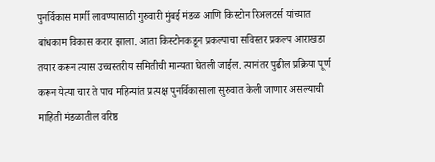पुनर्विकास मार्गी लावण्यासाठी गुरुवारी मुंबई मंडळ आणि किस्टोन रिअलटर्स यांच्यात बांधकाम विकास करार झाला. आता किस्टोनकडून प्रकल्पाचा सविस्तर प्रकल्प आराखडा तयार करून त्यास उच्चस्तरीय समितीची मान्यता घेतली जाईल. त्यानंतर पुढील प्रक्रिया पूर्ण करून येत्या चार ते पाच महिन्यांत प्रत्यक्ष पुनर्विकासाला सुरुवात केली जाणार असल्याची माहिती मंडळातील वरिष्ठ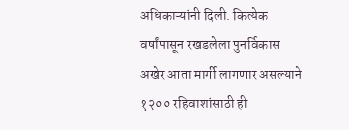अधिकाऱ्यांनी दिली. कित्येक वर्षांपासून रखडलेला पुनर्विकास अखेर आता मार्गी लागणार असल्याने १२०० रहिवाशांसाठी ही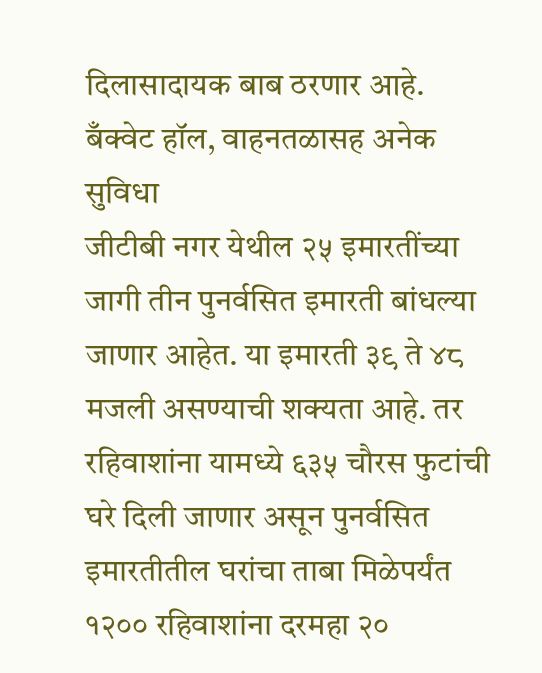दिलासादायक बाब ठरणार आहे.
बँक्वेट हॉल, वाहनतळासह अनेक सुविधा
जीटीबी नगर येथील २५ इमारतींच्या जागी तीन पुनर्वसित इमारती बांधल्या जाणार आहेत. या इमारती ३९ ते ४८ मजली असण्याची शक्यता आहे. तर रहिवाशांना यामध्ये ६३५ चौरस फुटांची घरे दिली जाणार असून पुनर्वसित इमारतीतील घरांचा ताबा मिळेपर्यंत १२०० रहिवाशांना दरमहा २०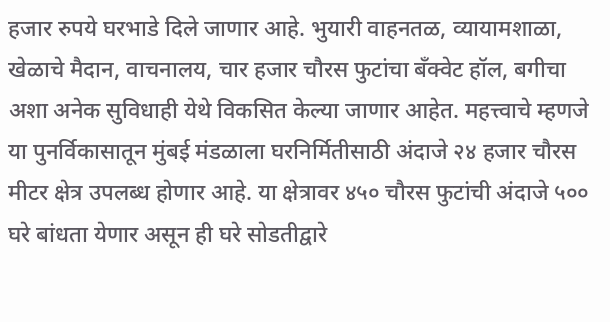हजार रुपये घरभाडे दिले जाणार आहे. भुयारी वाहनतळ, व्यायामशाळा, खेळाचे मैदान, वाचनालय, चार हजार चौरस फुटांचा बँक्वेट हॉल, बगीचा अशा अनेक सुविधाही येथे विकसित केल्या जाणार आहेत. महत्त्वाचे म्हणजे या पुनर्विकासातून मुंबई मंडळाला घरनिर्मितीसाठी अंदाजे २४ हजार चौरस मीटर क्षेत्र उपलब्ध होणार आहे. या क्षेत्रावर ४५० चौरस फुटांची अंदाजे ५०० घरे बांधता येणार असून ही घरे सोडतीद्वारे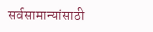सर्वसामान्यांसाठी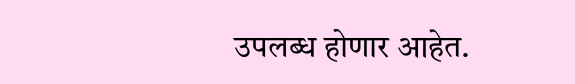उपलब्ध होणार आहेत.